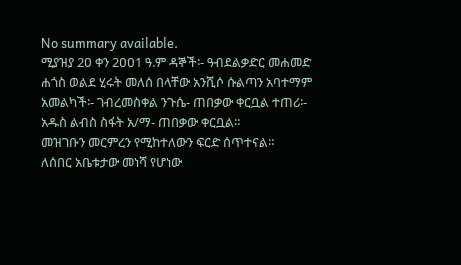No summary available.
ሚያዝያ 2ዐ ቀን 2ዐዐ1 ዓ.ም ዳኞች፡- ዓብደልቃድር መሐመድ ሐጎስ ወልደ ሂሩት መለሰ በላቸው አንሺሶ ሱልጣን አባተማም አመልካች፡- ገብረመስቀል ንጉሴ- ጠበቃው ቀርቧል ተጠሪ፡- አዱስ ልብስ ስፋት አ/ማ- ጠበቃው ቀርቧል።
መዝገቡን መርምረን የሚከተለውን ፍርድ ሰጥተናል።
ለሰበር አቤቱታው መነሻ የሆነው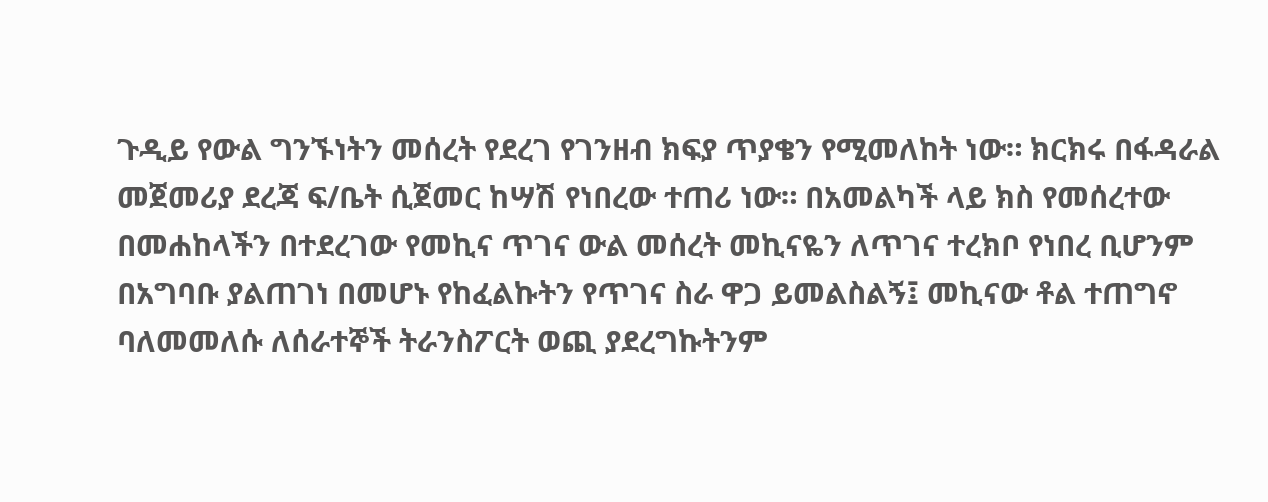ጉዲይ የውል ግንኙነትን መሰረት የደረገ የገንዘብ ክፍያ ጥያቄን የሚመለከት ነው። ክርክሩ በፋዳራል መጀመሪያ ደረጃ ፍ/ቤት ሲጀመር ከሣሽ የነበረው ተጠሪ ነው። በአመልካች ላይ ክስ የመሰረተው በመሐከላችን በተደረገው የመኪና ጥገና ውል መሰረት መኪናዬን ለጥገና ተረክቦ የነበረ ቢሆንም በአግባቡ ያልጠገነ በመሆኑ የከፈልኩትን የጥገና ስራ ዋጋ ይመልስልኝ፤ መኪናው ቶል ተጠግኖ ባለመመለሱ ለሰራተኞች ትራንስፖርት ወጪ ያደረግኩትንም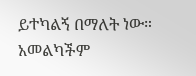ይተካልኝ በማለት ነው።
አመልካችም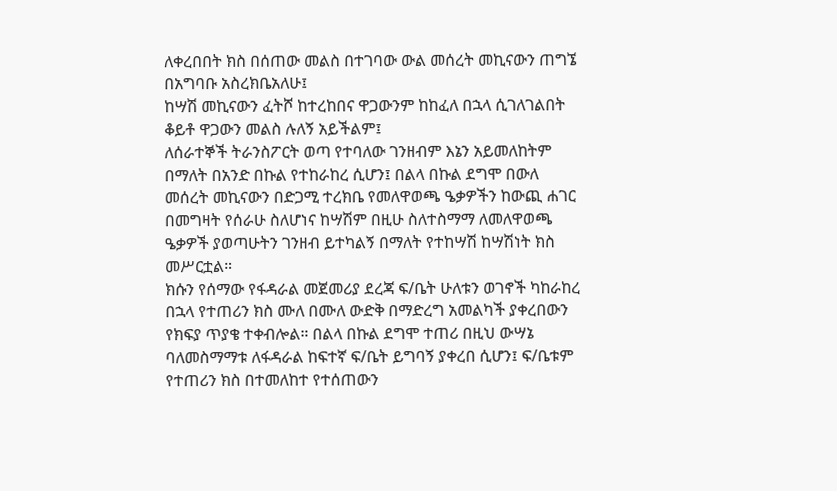ለቀረበበት ክስ በሰጠው መልስ በተገባው ውል መሰረት መኪናውን ጠግኜ በአግባቡ አስረክቤአለሁ፤
ከሣሽ መኪናውን ፈትሾ ከተረከበና ዋጋውንም ከከፈለ በኋላ ሲገለገልበት ቆይቶ ዋጋውን መልስ ሉለኝ አይችልም፤
ለሰራተኞች ትራንስፖርት ወጣ የተባለው ገንዘብም እኔን አይመለከትም በማለት በአንድ በኩል የተከራከረ ሲሆን፤ በልላ በኩል ደግሞ በውለ መሰረት መኪናውን በድጋሚ ተረክቤ የመለዋወጫ ዔቃዎችን ከውጪ ሐገር በመግዛት የሰራሁ ስለሆነና ከሣሽም በዚሁ ስለተስማማ ለመለዋወጫ ዔቃዎች ያወጣሁትን ገንዘብ ይተካልኝ በማለት የተከሣሽ ከሣሽነት ክስ መሥርቷል።
ክሱን የሰማው የፋዳራል መጀመሪያ ደረጃ ፍ/ቤት ሁለቱን ወገኖች ካከራከረ በኋላ የተጠሪን ክስ ሙለ በሙለ ውድቅ በማድረግ አመልካች ያቀረበውን የክፍያ ጥያቄ ተቀብሎል። በልላ በኩል ደግሞ ተጠሪ በዚህ ውሣኔ ባለመስማማቱ ለፋዳራል ከፍተኛ ፍ/ቤት ይግባኝ ያቀረበ ሲሆን፤ ፍ/ቤቱም የተጠሪን ክስ በተመለከተ የተሰጠውን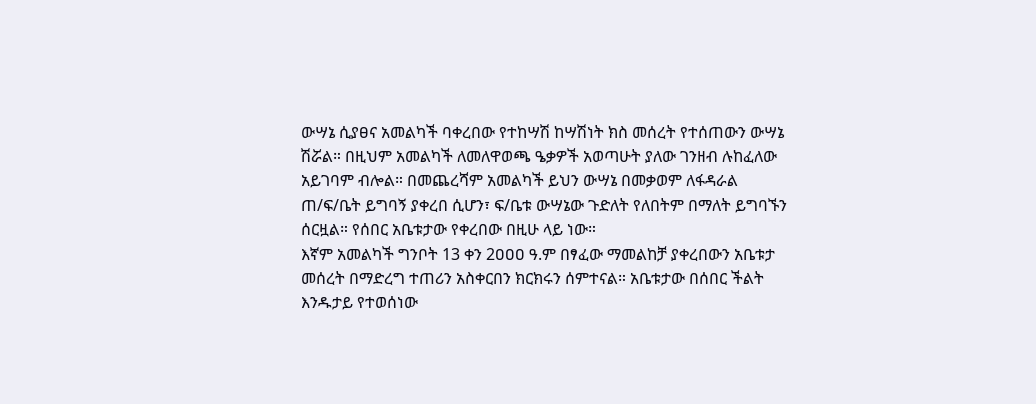ውሣኔ ሲያፀና አመልካች ባቀረበው የተከሣሽ ከሣሽነት ክስ መሰረት የተሰጠውን ውሣኔ ሽሯል። በዚህም አመልካች ለመለዋወጫ ዔቃዎች አወጣሁት ያለው ገንዘብ ሉከፈለው አይገባም ብሎል። በመጨረሻም አመልካች ይህን ውሣኔ በመቃወም ለፋዳራል ጠ/ፍ/ቤት ይግባኝ ያቀረበ ሲሆን፣ ፍ/ቤቱ ውሣኔው ጉድለት የለበትም በማለት ይግባኙን ሰርዟል። የሰበር አቤቱታው የቀረበው በዚሁ ላይ ነው።
እኛም አመልካች ግንቦት 13 ቀን 2ዐዐዐ ዓ.ም በፃፈው ማመልከቻ ያቀረበውን አቤቱታ መሰረት በማድረግ ተጠሪን አስቀርበን ክርክሩን ሰምተናል። አቤቱታው በሰበር ችልት እንዱታይ የተወሰነው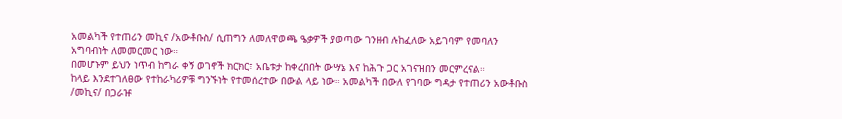አመልካች የተጠሪን መኪና /አውቶቡስ/ ሲጠግን ለመለዋወጫ ዔቃዎች ያወጣው ገንዘብ ሉከፈለው አይገባም የመባለን አግባብነት ለመመርመር ነው።
በመሆኑም ይህን ነጥብ ከግራ ቀኝ ወገኖች ክርክር፣ አቤቱታ ከቀረበበት ውሣኔ እና ከሕጉ ጋር አገናዝበን መርምረናል።
ከላይ እንደተገለፀው የተከራካሪዎቹ ግንኙነት የተመሰረተው በውል ላይ ነው። አመልካች በውለ የገባው ግዳታ የተጠሪን አውቶቡስ /መኪና/ በጋራዡ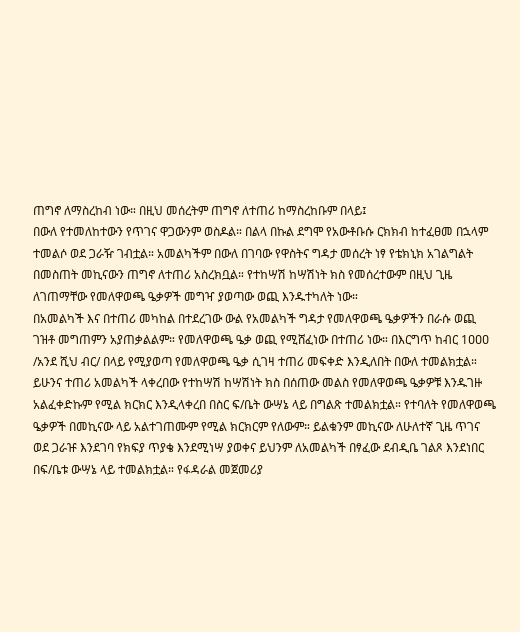ጠግኖ ለማስረከብ ነው። በዚህ መሰረትም ጠግኖ ለተጠሪ ከማስረከቡም በላይ፤
በውለ የተመለከተውን የጥገና ዋጋውንም ወስዶል። በልላ በኩል ደግሞ የአውቶቡሱ ርክክብ ከተፈፀመ በኋላም ተመልሶ ወደ ጋራዥ ገብቷል። አመልካችም በውለ በገባው የዋስትና ግዳታ መሰረት ነፃ የቴክኒክ አገልግልት በመስጠት መኪናውን ጠግኖ ለተጠሪ አስረክቧል። የተከሣሽ ከሣሽነት ክስ የመሰረተውም በዚህ ጊዜ ለገጠማቸው የመለዋወጫ ዔቃዎች መግዣ ያወጣው ወጪ እንዱተካለት ነው።
በአመልካች እና በተጠሪ መካከል በተደረገው ውል የአመልካች ግዳታ የመለዋወጫ ዔቃዎችን በራሱ ወጪ ገዝቶ መግጠምን አያጠቃልልም። የመለዋወጫ ዔቃ ወጪ የሚሸፈነው በተጠሪ ነው። በእርግጥ ከብር 1ዐዐዐ /አንደ ሺህ ብር/ በላይ የሚያወጣ የመለዋወጫ ዔቃ ሲገዛ ተጠሪ መፍቀድ እንዲለበት በውለ ተመልክቷል። ይሁንና ተጠሪ አመልካች ላቀረበው የተከሣሽ ከሣሽነት ክስ በሰጠው መልስ የመለዋወጫ ዔቃዎቹ እንዱገዙ አልፈቀድኩም የሚል ክርክር እንዲላቀረበ በስር ፍ/ቤት ውሣኔ ላይ በግልጽ ተመልክቷል። የተባለት የመለዋወጫ ዔቃዎች በመኪናው ላይ አልተገጠሙም የሚል ክርክርም የለውም። ይልቁንም መኪናው ለሁለተኛ ጊዜ ጥገና ወደ ጋራዡ እንደገባ የክፍያ ጥያቄ እንደሚነሣ ያወቀና ይህንም ለአመልካች በፃፈው ደብዲቤ ገልጾ እንደነበር በፍ/ቤቱ ውሣኔ ላይ ተመልክቷል። የፋዳራል መጀመሪያ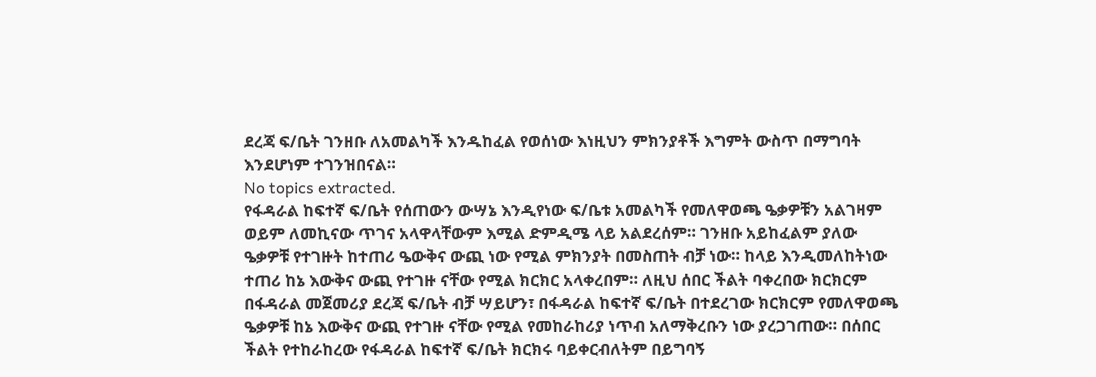ደረጃ ፍ/ቤት ገንዘቡ ለአመልካች እንዱከፈል የወሰነው እነዚህን ምክንያቶች እግምት ውስጥ በማግባት እንደሆነም ተገንዝበናል።
No topics extracted.
የፋዳራል ከፍተኛ ፍ/ቤት የሰጠውን ውሣኔ እንዲየነው ፍ/ቤቱ አመልካች የመለዋወጫ ዔቃዎቹን አልገዛም ወይም ለመኪናው ጥገና አላዋላቸውም እሚል ድምዲሜ ላይ አልደረሰም። ገንዘቡ አይከፈልም ያለው ዔቃዎቹ የተገዙት ከተጠሪ ዔውቅና ውጪ ነው የሚል ምክንያት በመስጠት ብቻ ነው። ከላይ እንዲመለከትነው ተጠሪ ከኔ እውቅና ውጪ የተገዙ ናቸው የሚል ክርክር አላቀረበም። ለዚህ ሰበር ችልት ባቀረበው ክርክርም በፋዳራል መጀመሪያ ደረጃ ፍ/ቤት ብቻ ሣይሆን፣ በፋዳራል ከፍተኛ ፍ/ቤት በተደረገው ክርክርም የመለዋወጫ ዔቃዎቹ ከኔ እውቅና ውጪ የተገዙ ናቸው የሚል የመከራከሪያ ነጥብ አለማቅረቡን ነው ያረጋገጠው። በሰበር ችልት የተከራከረው የፋዳራል ከፍተኛ ፍ/ቤት ክርክሩ ባይቀርብለትም በይግባኝ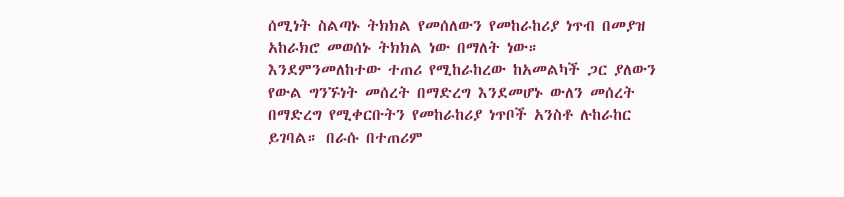ሰሚነት ስልጣኑ ትክክል የመሰለውን የመከራከሪያ ነጥብ በመያዝ አከራክሮ መወሰኑ ትክክል ነው በማለት ነው።
እንደምንመለከተው ተጠሪ የሚከራከረው ከአመልካች ጋር ያለውን የውል ግንኙነት መሰረት በማድረግ እንደመሆኑ ውለን መሰረት በማድረግ የሚቀርቡትን የመከራከሪያ ነጥቦች አንስቶ ሉከራከር ይገባል። በራሱ በተጠሪም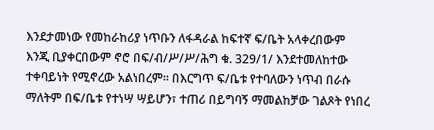እንደታመነው የመከራከሪያ ነጥቡን ለፋዳራል ከፍተኛ ፍ/ቤት አላቀረበውም እንጂ ቢያቀርበውም ኖሮ በፍ/ብ/ሥ/ሥ/ሕግ ቁ. 329/1/ እንደተመለከተው ተቀባይነት የሚኖረው አልነበረም። በእርግጥ ፍ/ቤቱ የተባለውን ነጥብ በራሱ ማለትም በፍ/ቤቱ የተነሣ ሣይሆን፣ ተጠሪ በይግባኝ ማመልከቻው ገልጾት የነበረ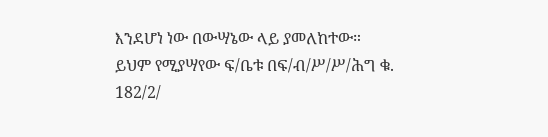እንደሆነ ነው በውሣኔው ላይ ያመለከተው።
ይህም የሚያሣየው ፍ/ቤቱ በፍ/ብ/ሥ/ሥ/ሕግ ቁ. 182/2/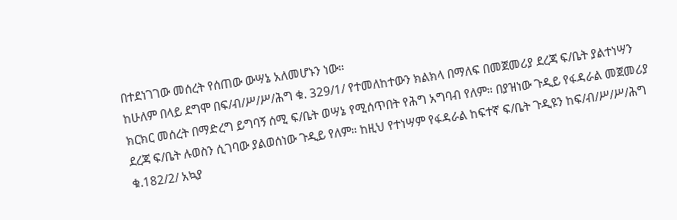በተደነገገው መሰረት የሰጠው ውሣኔ አለመሆኑን ነው።
ከሁለም በላይ ደግሞ በፍ/ብ/ሥ/ሥ/ሕግ ቁ. 329/1/ የተመለከተውን ክልክላ በማለፍ በመጀመሪያ ደረጃ ፍ/ቤት ያልተነሣን ክርክር መሰረት በማድረግ ይግባኝ ሰሚ ፍ/ቤት ወሣኔ የሚሰጥበት የሕግ አግባብ የለም። በያዝነው ጉዲይ የፋዳራል መጀመሪያ ደረጃ ፍ/ቤት ሉወስን ሲገባው ያልወሰነው ጉዲይ የለም። ከዚህ የተነሣም የፋዳራል ከፍተኛ ፍ/ቤት ጉዲዩን ከፍ/ብ/ሥ/ሥ/ሕግ ቁ.182/2/ አኳያ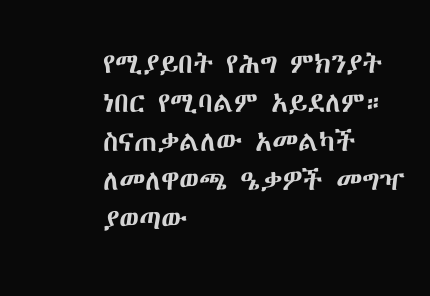የሚያይበት የሕግ ምክንያት ነበር የሚባልም አይደለም። ስናጠቃልለው አመልካች ለመለዋወጫ ዔቃዎች መግዣ ያወጣው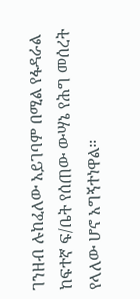ገንዘብ ሉከፈለው አይገባም በሚል የፋዳራል ከፍተኛ ፍ/ቤት የሰጠው ውሣኔ የሕግ መሰረት የላለው ሆኖ አግኝተነዋል።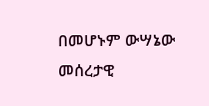በመሆኑም ውሣኔው መሰረታዊ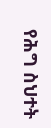የሕግ ስህተት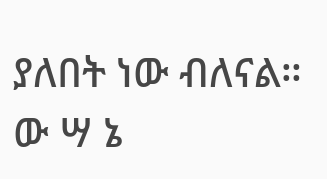ያለበት ነው ብለናል።
ው ሣ ኔ